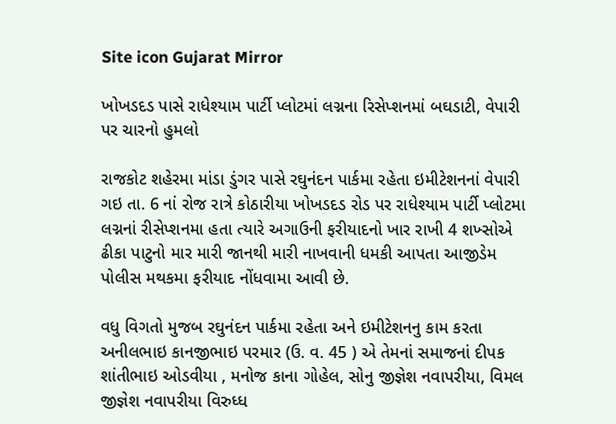Site icon Gujarat Mirror

ખોખડદડ પાસે રાધેશ્યામ પાર્ટી પ્લોટમાં લગ્નના રિસેપ્શનમાં બઘડાટી, વેપારી પર ચારનો હુમલો

રાજકોટ શહેરમા માંડા ડુંગર પાસે રઘુનંદન પાર્કમા રહેતા ઇમીટેશનનાં વેપારી ગઇ તા. 6 નાં રોજ રાત્રે કોઠારીયા ખોખડદડ રોડ પર રાધેશ્યામ પાર્ટી પ્લોટમા લગ્નનાં રીસેપ્શનમા હતા ત્યારે અગાઉની ફરીયાદનો ખાર રાખી 4 શખ્સોએ ઢીકા પાટુનો માર મારી જાનથી મારી નાખવાની ધમકી આપતા આજીડેમ પોલીસ મથકમા ફરીયાદ નોંધવામા આવી છે.

વધુ વિગતો મુજબ રઘુનંદન પાર્કમા રહેતા અને ઇમીટેશનનુ કામ કરતા અનીલભાઇ કાનજીભાઇ પરમાર (ઉ. વ. 45 ) એ તેમનાં સમાજનાં દીપક શાંતીભાઇ ઓડવીયા , મનોજ કાના ગોહેલ, સોનુ જીજ્ઞેશ નવાપરીયા, વિમલ જીજ્ઞેશ નવાપરીયા વિરુધ્ધ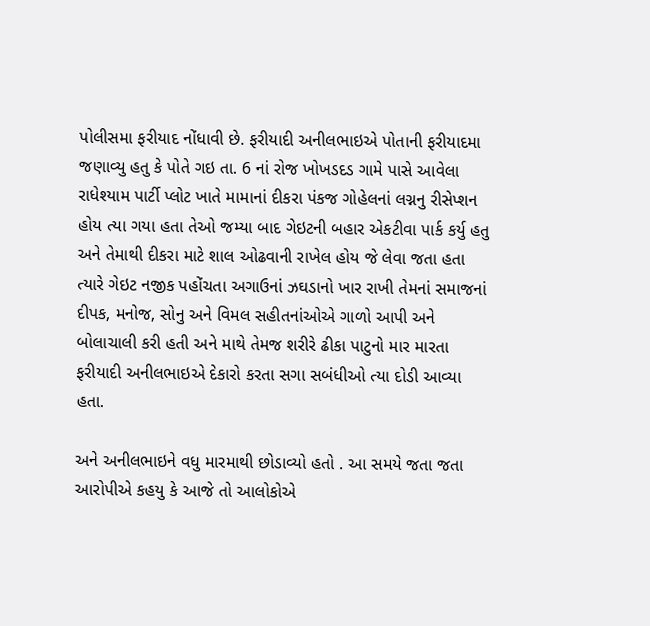પોલીસમા ફરીયાદ નોંધાવી છે. ફરીયાદી અનીલભાઇએ પોતાની ફરીયાદમા જણાવ્યુ હતુ કે પોતે ગઇ તા. 6 નાં રોજ ખોખડદડ ગામે પાસે આવેલા રાધેશ્યામ પાર્ટી પ્લોટ ખાતે મામાનાં દીકરા પંકજ ગોહેલનાં લગ્નનુ રીસેપ્શન હોય ત્યા ગયા હતા તેઓ જમ્યા બાદ ગેઇટની બહાર એકટીવા પાર્ક કર્યુ હતુ અને તેમાથી દીકરા માટે શાલ ઓઢવાની રાખેલ હોય જે લેવા જતા હતા ત્યારે ગેઇટ નજીક પહોંચતા અગાઉનાં ઝઘડાનો ખાર રાખી તેમનાં સમાજનાં દીપક, મનોજ, સોનુ અને વિમલ સહીતનાંઓએ ગાળો આપી અને બોલાચાલી કરી હતી અને માથે તેમજ શરીરે ઢીકા પાટુનો માર મારતા ફરીયાદી અનીલભાઇએ દેકારો કરતા સગા સબંધીઓ ત્યા દોડી આવ્યા હતા.

અને અનીલભાઇને વધુ મારમાથી છોડાવ્યો હતો . આ સમયે જતા જતા આરોપીએ કહયુ કે આજે તો આલોકોએ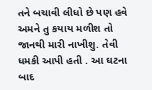તને બચાવી લીધો છે પણ હવે અમને તુ કયાય મળીશ તો જાનથી મારી નાખીશુ. તેવી ધમકી આપી હતી . આ ઘટના બાદ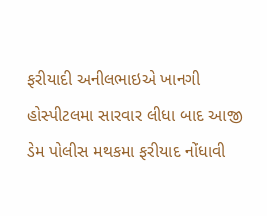ફરીયાદી અનીલભાઇએ ખાનગી હોસ્પીટલમા સારવાર લીધા બાદ આજી ડેમ પોલીસ મથકમા ફરીયાદ નોંધાવી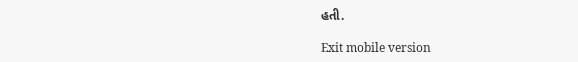હતી.

Exit mobile version